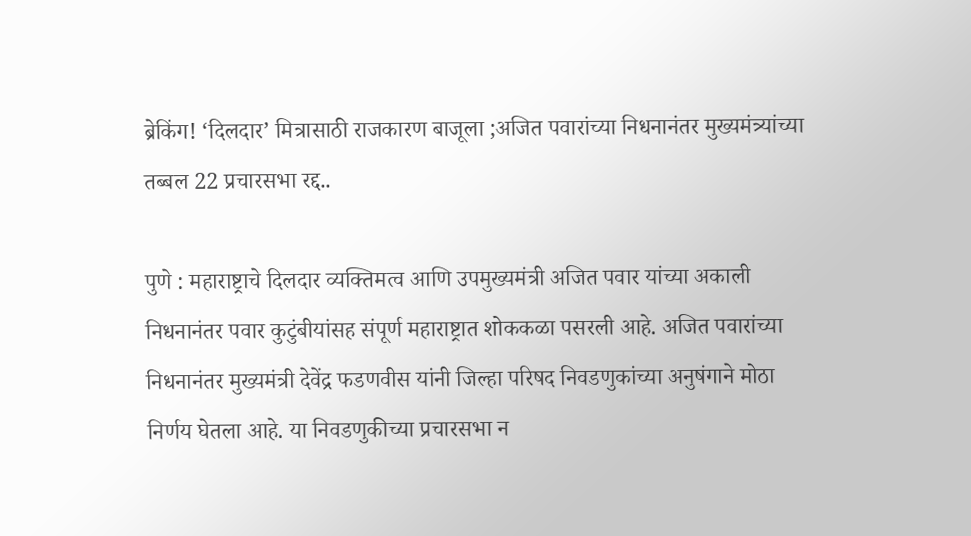ब्रेकिंग! ‘दिलदार’ मित्रासाठी राजकारण बाजूला ;अजित पवारांच्या निधनानंतर मुख्यमंत्र्यांच्या तब्बल 22 प्रचारसभा रद्द..

पुणे : महाराष्ट्राचे दिलदार व्यक्तिमत्व आणि उपमुख्यमंत्री अजित पवार यांच्या अकाली निधनानंतर पवार कुटुंबीयांसह संपूर्ण महाराष्ट्रात शोककळा पसरली आहे. अजित पवारांच्या निधनानंतर मुख्यमंत्री देवेंद्र फडणवीस यांनी जिल्हा परिषद निवडणुकांच्या अनुषंगाने मोठा निर्णय घेतला आहे. या निवडणुकीच्या प्रचारसभा न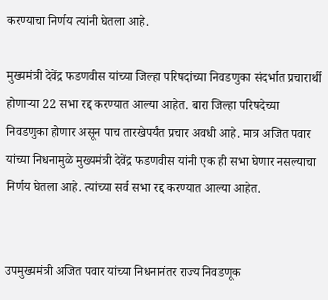करण्याचा निर्णय त्यांनी घेतला आहे.

मुख्यमंत्री देवेंद्र फडणवीस यांच्या जिल्हा परिषदांच्या निवडणुका संदर्भात प्रचारार्थी होणाऱ्या 22 सभा रद्द करण्यात आल्या आहेत. बारा जिल्हा परिषदेच्या निवडणुका होणार असून पाच तारखेपर्यंत प्रचार अवधी आहे. मात्र अजित पवार यांच्या निधनामुळे मुख्यमंत्री देवेंद्र फडणवीस यांनी एक ही सभा घेणार नसल्याचा निर्णय घेतला आहे. त्यांच्या सर्व सभा रद्द करण्यात आल्या आहेत.


उपमुख्यमंत्री अजित पवार यांच्या निधनानंतर राज्य निवडणूक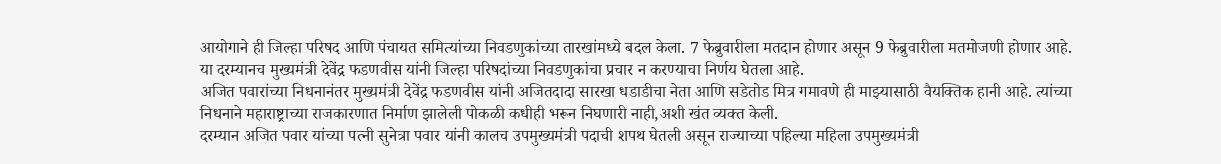आयोगाने ही जिल्हा परिषद आणि पंचायत समित्यांच्या निवडणुकांच्या तारखांमध्ये बदल केला. 7 फेब्रुवारीला मतदान होणार असून 9 फेब्रुवारीला मतमोजणी होणार आहे. या दरम्यानच मुख्यमंत्री देवेंद्र फडणवीस यांनी जिल्हा परिषदांच्या निवडणुकांचा प्रचार न करण्याचा निर्णय घेतला आहे.
अजित पवारांच्या निधनानंतर मुख्यमंत्री देवेंद्र फडणवीस यांनी अजितदादा सारखा धडाडीचा नेता आणि सडेतोड मित्र गमावणे ही माझ्यासाठी वैयक्तिक हानी आहे. त्यांच्या निधनाने महाराष्ट्राच्या राजकारणात निर्माण झालेली पोकळी कधीही भरून निघणारी नाही,अशी खंत व्यक्त केली.
दरम्यान अजित पवार यांच्या पत्नी सुनेत्रा पवार यांनी कालच उपमुख्यमंत्री पदाची शपथ घेतली असून राज्याच्या पहिल्या महिला उपमुख्यमंत्री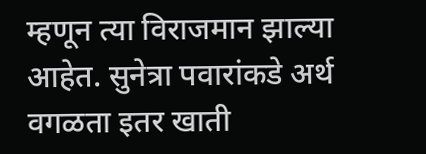म्हणून त्या विराजमान झाल्या आहेत. सुनेत्रा पवारांकडे अर्थ वगळता इतर खाती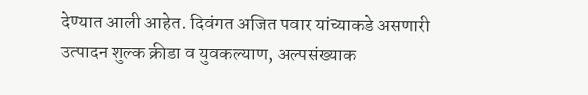देण्यात आली आहेत. दिवंगत अजित पवार यांच्याकडे असणारी उत्पादन शुल्क क्रीडा व युवकल्याण, अल्पसंख्याक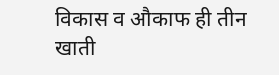विकास व औकाफ ही तीन खाती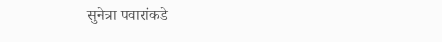सुनेत्रा पवारांकडे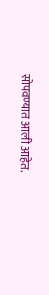सोपवण्यात आली आहेत.